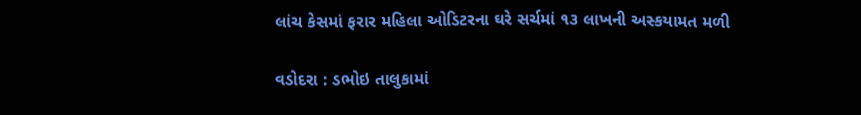લાંચ કેસમાં ફરાર મહિલા ઓડિટરના ઘરે સર્ચમાં ૧૩ લાખની અસ્કયામત મળી

વડોદરા : ડભોઇ તાલુકામાં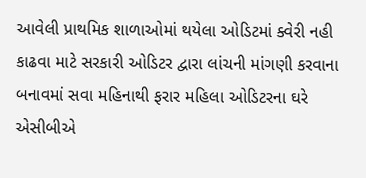આવેલી પ્રાથમિક શાળાઓમાં થયેલા ઓડિટમાં ક્વેરી નહી કાઢવા માટે સરકારી ઓડિટર દ્વારા લાંચની માંગણી કરવાના બનાવમાં સવા મહિનાથી ફરાર મહિલા ઓડિટરના ઘરે એસીબીએ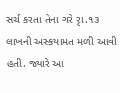સર્ચ કરતા તેના ગરે રૃા.૧૩ લાખની અસ્કયામત મળી આવી હતી. જ્યારે આ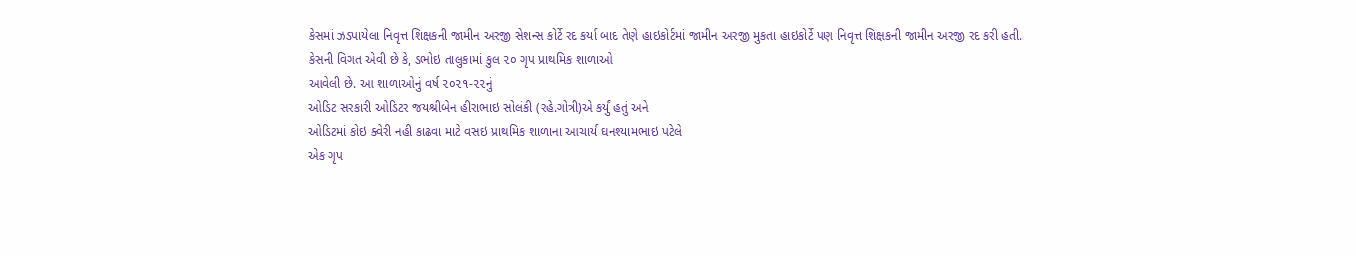કેસમાં ઝડપાયેલા નિવૃત્ત શિક્ષકની જામીન અરજી સેશન્સ કોર્ટે રદ કર્યા બાદ તેણે હાઇકોર્ટમાં જામીન અરજી મુકતા હાઇકોર્ટે પણ નિવૃત્ત શિક્ષકની જામીન અરજી રદ કરી હતી.
કેસની વિગત એવી છે કે, ડભોઇ તાલુકામાં કુલ ૨૦ ગૃપ પ્રાથમિક શાળાઓ
આવેલી છે. આ શાળાઓનું વર્ષ ૨૦૨૧-૨૨નું
ઓડિટ સરકારી ઓડિટર જયશ્રીબેન હીરાભાઇ સોલંકી (રહે.ગોત્રી)એ કર્યું હતું અને
ઓડિટમાં કોઇ ક્વેરી નહી કાઢવા માટે વસઇ પ્રાથમિક શાળાના આચાર્ય ઘનશ્યામભાઇ પટેલે
એક ગૃપ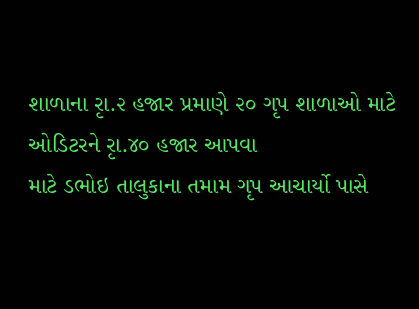શાળાના રૃા.૨ હજાર પ્રમાણે ૨૦ ગૃપ શાળાઓ માટે ઓડિટરને રૃા.૪૦ હજાર આપવા
માટે ડભોઇ તાલુકાના તમામ ગૃપ આચાર્યો પાસે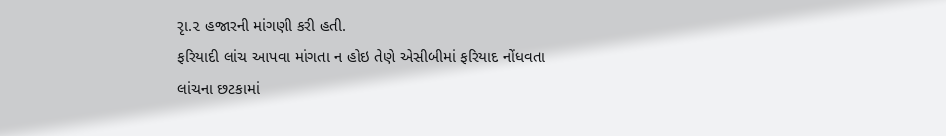રૃા.૨ હજારની માંગણી કરી હતી.
ફરિયાદી લાંચ આપવા માંગતા ન હોઇ તેણે એસીબીમાં ફરિયાદ નોંધવતા
લાંચના છટકામાં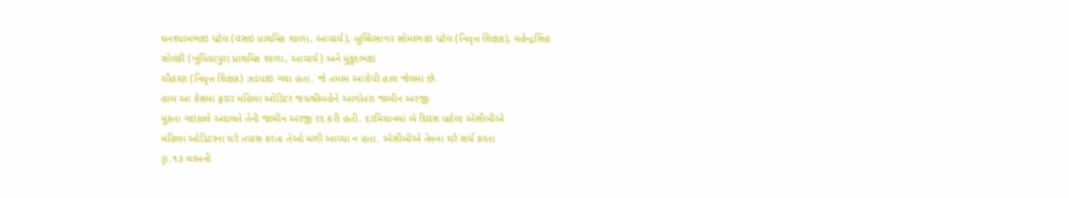ઘનશ્યામભાઇ પટેલ (વસઇ પ્રાથમિક શાળા, આચાર્ય), બુધ્ધિસાગર સોમાભાઇ પટેલ (નિવૃત્ત શિક્ષક), મહેન્દ્રસિંહ
સોલંકી (ખૂંધિયાપુરા પ્રાથમિક શાળા, આચાર્ય) અને મુકુંદભાઇ
ચૌહાણ (નિવૃત્ત શિક્ષક) ઝડપાઇ ગયા હતા. જે તમામ આરોપી હાલ જેલમાં છે.
હાલ આ કેસમાં ફરાર મહિલા ઓડિટર જયશ્રીબહેને આગોતરા જામીન અરજી
મુકતા ગઇકાલે અદાલતે તેની જામીન અરજી રદ કરી હતી. દરમિયાનમાં બે દિવસ પહેલા એસીબીએ
મહિલા ઓડિટરના ઘરે તપાસ કરતા તેઓ મળી આવ્યા ન હતા. એસીબીએ તેમના ઘરે સર્ચ કરતા
રૃા.૧૩ લાખની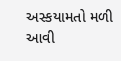અસ્કયામતો મળી આવી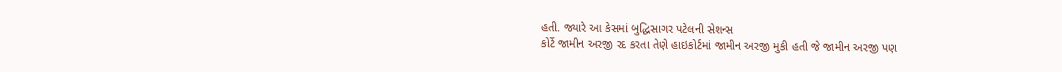હતી. જ્યારે આ કેસમાં બુદ્ધિસાગર પટેલની સેશન્સ
કોર્ટે જામીન અરજી રદ કરતા તેણે હાઇકોર્ટમાં જામીન અરજી મુકી હતી જે જામીન અરજી પણ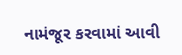નામંજૂર કરવામાં આવી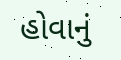હોવાનું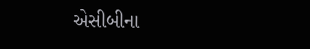એસીબીના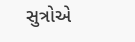સુત્રોએ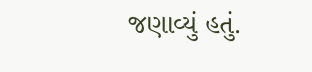જણાવ્યું હતું.